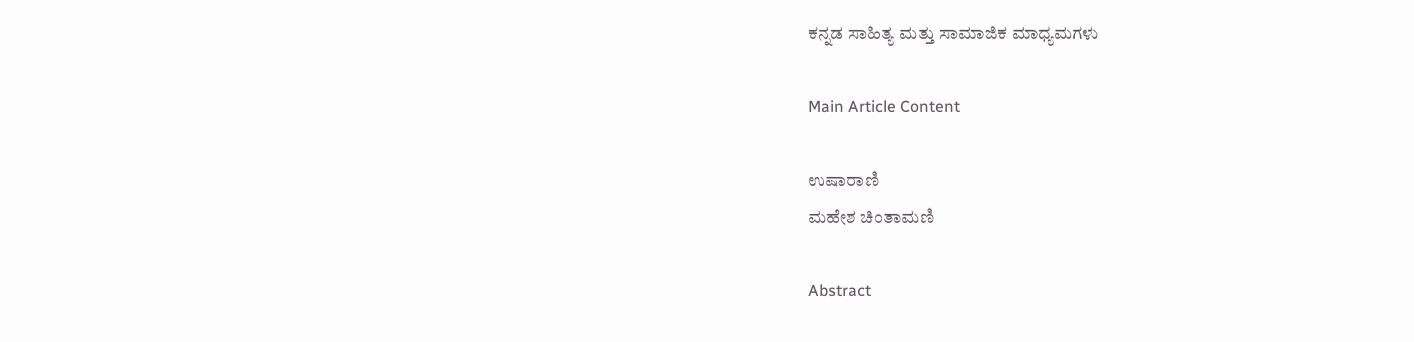ಕನ್ನಡ ಸಾಹಿತ್ಯ ಮತ್ತು ಸಾಮಾಜಿಕ ಮಾಧ್ಯಮಗಳು

Main Article Content

ಉಷಾರಾಣಿ
ಮಹೇಶ ಚಿಂತಾಮಣಿ

Abstract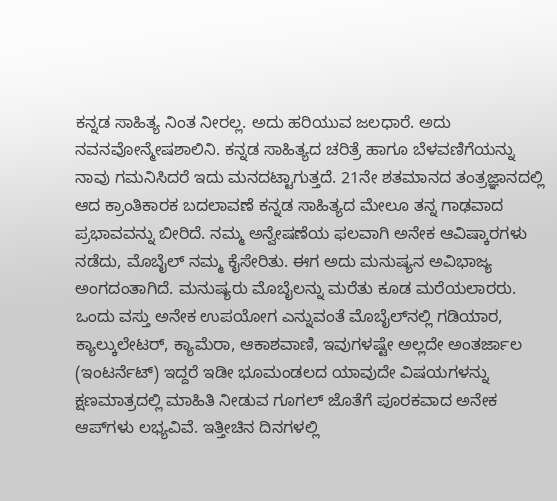ಕನ್ನಡ ಸಾಹಿತ್ಯ ನಿಂತ ನೀರಲ್ಲ. ಅದು ಹರಿಯುವ ಜಲಧಾರೆ. ಅದು ನವನವೋನ್ಮೇಷಶಾಲಿನಿ. ಕನ್ನಡ ಸಾಹಿತ್ಯದ ಚರಿತ್ರೆ ಹಾಗೂ ಬೆಳವಣಿಗೆಯನ್ನು ನಾವು ಗಮನಿಸಿದರೆ ಇದು ಮನದಟ್ಟಾಗುತ್ತದೆ. 21ನೇ ಶತಮಾನದ ತಂತ್ರಜ್ಞಾನದಲ್ಲಿ ಆದ ಕ್ರಾಂತಿಕಾರಕ ಬದಲಾವಣೆ ಕನ್ನಡ ಸಾಹಿತ್ಯದ ಮೇಲೂ ತನ್ನ ಗಾಢವಾದ ಪ್ರಭಾವವನ್ನು ಬೀರಿದೆ. ನಮ್ಮ ಅನ್ವೇಷಣೆಯ ಫಲವಾಗಿ ಅನೇಕ ಆವಿಷ್ಕಾರಗಳು ನಡೆದು, ಮೊಬೈಲ್ ನಮ್ಮ ಕೈಸೇರಿತು. ಈಗ ಅದು ಮನುಷ್ಯನ ಅವಿಭಾಜ್ಯ ಅಂಗದಂತಾಗಿದೆ. ಮನುಷ್ಯರು ಮೊಬೈಲನ್ನು ಮರೆತು ಕೂಡ ಮರೆಯಲಾರರು. ಒಂದು ವಸ್ತು ಅನೇಕ ಉಪಯೋಗ ಎನ್ನುವಂತೆ ಮೊಬೈಲ್‌ನಲ್ಲಿ ಗಡಿಯಾರ, ಕ್ಯಾಲ್ಕುಲೇಟರ್, ಕ್ಯಾಮೆರಾ, ಆಕಾಶವಾಣಿ, ಇವುಗಳಷ್ಟೇ ಅಲ್ಲದೇ ಅಂತರ್ಜಾಲ (ಇಂಟರ್ನೆಟ್) ಇದ್ದರೆ ಇಡೀ ಭೂಮಂಡಲದ ಯಾವುದೇ ವಿಷಯಗಳನ್ನು ಕ್ಷಣಮಾತ್ರದಲ್ಲಿ ಮಾಹಿತಿ ನೀಡುವ ಗೂಗಲ್ ಜೊತೆಗೆ ಪೂರಕವಾದ ಅನೇಕ ಆಪ್‌ಗಳು ಲಭ್ಯವಿವೆ. ಇತ್ತೀಚಿನ ದಿನಗಳಲ್ಲಿ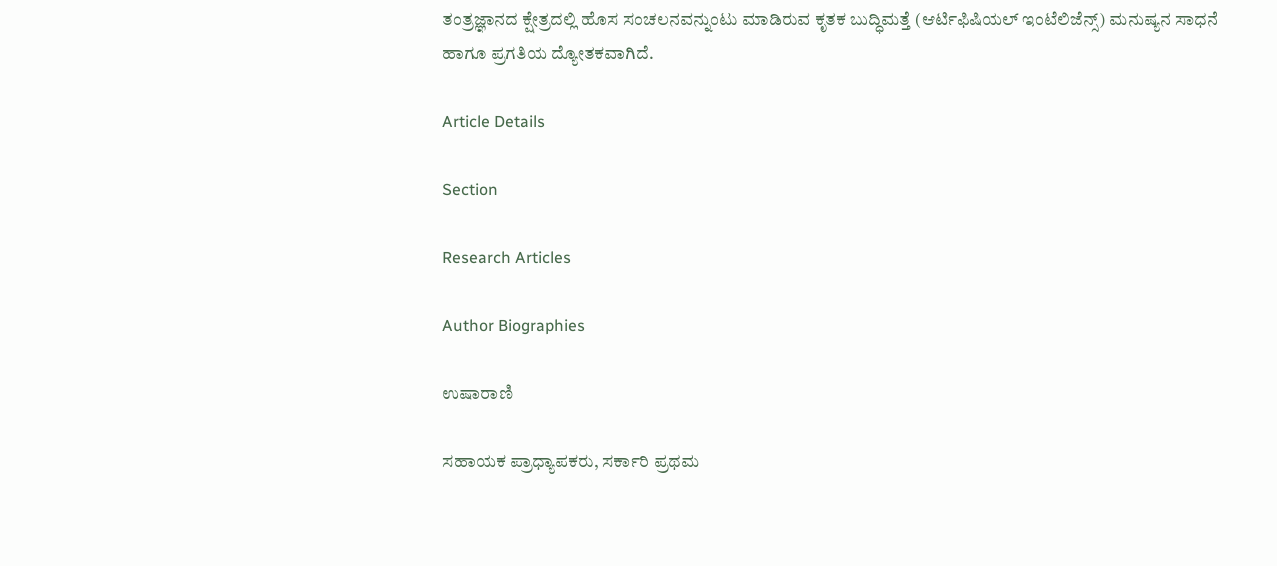ತಂತ್ರಜ್ಞಾನದ ಕ್ಷೇತ್ರದಲ್ಲಿ ಹೊಸ ಸಂಚಲನವನ್ನುಂಟು ಮಾಡಿರುವ ಕೃತಕ ಬುದ್ಧಿಮತ್ತೆ (ಆರ್ಟಿಫಿಷಿಯಲ್ ಇಂಟೆಲಿಜೆನ್ಸ್) ಮನುಷ್ಯನ ಸಾಧನೆ ಹಾಗೂ ಪ್ರಗತಿಯ ದ್ಯೋತಕವಾಗಿದೆ.

Article Details

Section

Research Articles

Author Biographies

ಉಷಾರಾಣಿ

ಸಹಾಯಕ ಪ್ರಾಧ್ಯಾಪಕರು, ಸರ್ಕಾರಿ ಪ್ರಥಮ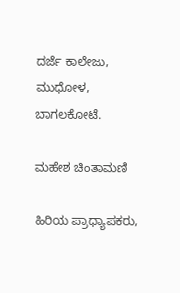ದರ್ಜೆ ಕಾಲೇಜು, ಮುಧೋಳ, ಬಾಗಲಕೋಟೆ.

ಮಹೇಶ ಚಿಂತಾಮಣಿ

ಹಿರಿಯ ಪ್ರಾಧ್ಯಾಪಕರು,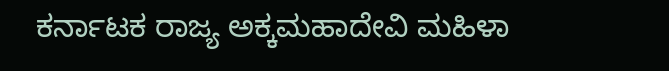ಕರ್ನಾಟಕ ರಾಜ್ಯ ಅಕ್ಕಮಹಾದೇವಿ ಮಹಿಳಾ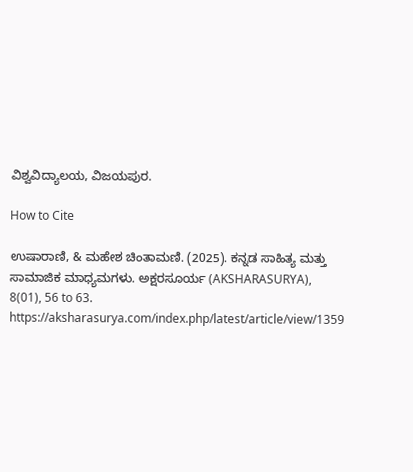ವಿಶ್ವವಿದ್ಯಾಲಯ, ವಿಜಯಪುರ.

How to Cite

ಉಷಾರಾಣಿ, & ಮಹೇಶ ಚಿಂತಾಮಣಿ. (2025). ಕನ್ನಡ ಸಾಹಿತ್ಯ ಮತ್ತು ಸಾಮಾಜಿಕ ಮಾಧ್ಯಮಗಳು. ಅಕ್ಷರಸೂರ್ಯ (AKSHARASURYA), 8(01), 56 to 63. https://aksharasurya.com/index.php/latest/article/view/1359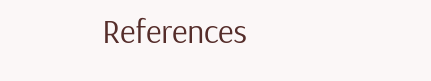References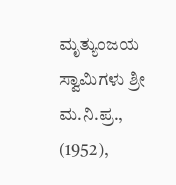ಮೃತ್ಯುಂಜಯ ಸ್ವಾಮಿಗಳು ಶ್ರೀ ಮ.ನಿ.ಪ್ರ., (1952),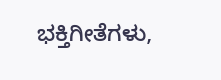ಭಕ್ತಿಗೀತೆಗಳು,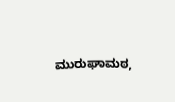ಮುರುಘಾಮಠ,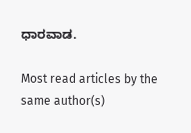ಧಾರವಾಡ.

Most read articles by the same author(s)